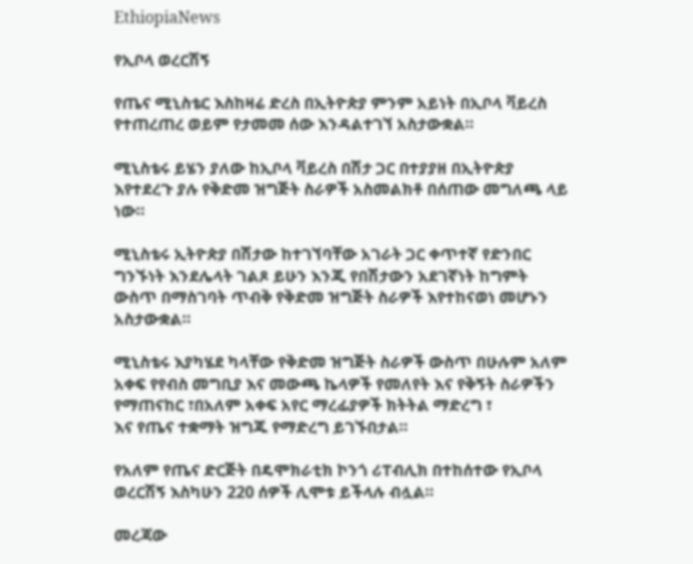EthiopiaNews

የኢቦላ ወረርሽኝ

የጤና ሚኒስቴር እስከዛሬ ድረስ በኢትዮጵያ ምንም አይነት በኢቦላ ቫይረስ የተጠረጠረ ወይም የታመመ ሰው እንዳልተገኘ አስታውቋል።

ሚኒስቴሩ ይሄን ያለው ከኢቦላ ቫይረስ በሽታ ጋር በተያያዘ በኢትዮጵያ እየተደረጉ ያሉ የቅድመ ዝግጅት ስራዎች አስመልክቶ በሰጠው መግለጫ ላይ ነው።

ሚኒስቴሩ ኢትዮጵያ በሽታው ከተገኘባቸው አገራት ጋር ቀጥተኛ የድንበር ግንኙነት እንደሌላት ገልጾ ይሁን እንጂ የበሽታውን አደገኛነት ከግምት ውስጥ በማስገባት ጥብቅ የቅድመ ዝግጅት ስራዎች እየተከናወነ መሆኑን አስታውቋል።

ሚኒስቴሩ እያካሄደ ካላቸው የቅድመ ዝግጅት ስራዎች ውስጥ በሁሉም አለም አቀፍ የየብስ መግቢያ እና መውጫ ኬላዎች የመለየት እና የቅኝት ስራዎችን የማጠናከር ፣በአለም አቀፍ አየር ማረፊያዎች ክትትል ማድረግ ፣
እና የጤና ተቋማት ዝግጁ የማድረግ ይገኙበታል።

የአለም የጤና ድርጅት በዴሞክራቲክ ኮንጎ ሪፐብሊክ በተከሰተው የኢቦላ ወረርሽኝ እስካሁን 220 ሰዎች ሊሞቱ ይችላሉ ብሏል።

መረጃው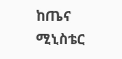ከጤና ሚኒስቴር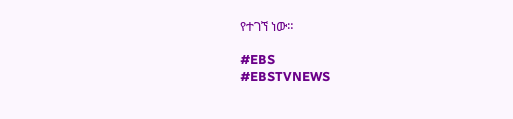የተገኘ ነው።

#EBS
#EBSTVNEWS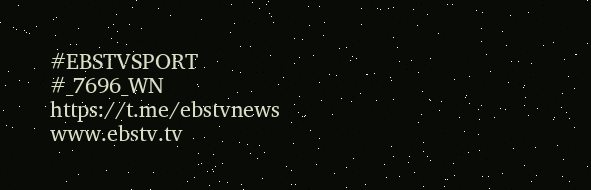#EBSTVSPORT
#_7696_WN
https://t.me/ebstvnews
www.ebstv.tv